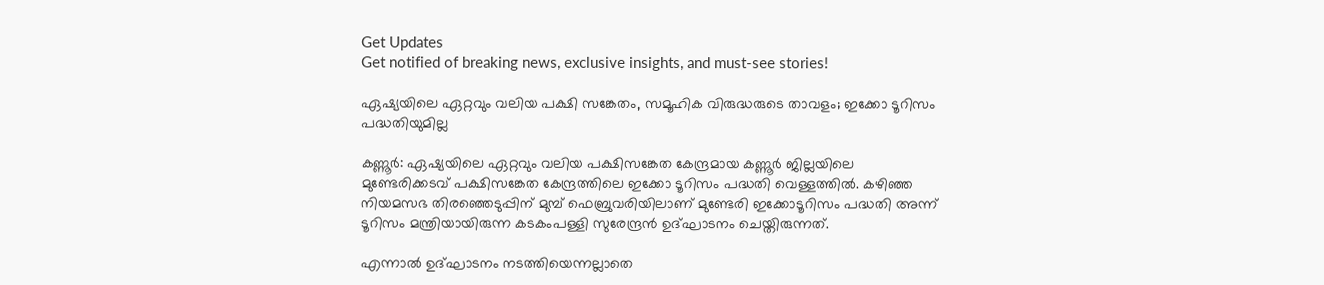Get Updates
Get notified of breaking news, exclusive insights, and must-see stories!

ഏഷ്യയിലെ ഏറ്റവും വലിയ പക്ഷി സങ്കേതം, സമൂഹിക വിരുദ്ധരുടെ താവളം; ഇക്കോ ടൂറിസം പദ്ധതിയുമില്ല

കണ്ണൂര്‍: ഏഷ്യയിലെ ഏറ്റവും വലിയ പക്ഷിസങ്കേത കേന്ദ്രമായ കണ്ണൂര്‍ ജില്ലയിലെ മുണ്ടേരിക്കടവ് പക്ഷിസങ്കേത കേന്ദ്രത്തിലെ ഇക്കോ ടൂറിസം പദ്ധതി വെള്ളത്തില്‍. കഴിഞ്ഞ നിയമസഭ തിരഞ്ഞെടുപ്പിന് മുമ്പ് ഫെബ്രുവരിയിലാണ് മുണ്ടേരി ഇക്കോടൂറിസം പദ്ധതി അന്ന് ടൂറിസം മന്ത്രിയായിരുന്ന കടകംപള്ളി സുരേന്ദ്രന്‍ ഉദ്ഘാടനം ചെയ്തിരുന്നത്.

എന്നാല്‍ ഉദ്ഘാടനം നടത്തിയെന്നല്ലാതെ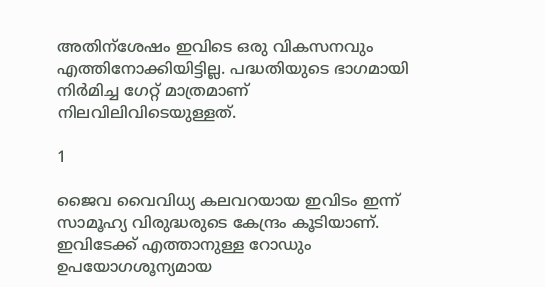അതിന്‌ശേഷം ഇവിടെ ഒരു വികസനവും എത്തിനോക്കിയിട്ടില്ല. പദ്ധതിയുടെ ഭാഗമായി നിര്‍മിച്ച ഗേറ്റ് മാത്രമാണ് നിലവിലിവിടെയുള്ളത്.

1

ജൈവ വൈവിധ്യ കലവറയായ ഇവിടം ഇന്ന് സാമൂഹ്യ വിരുദ്ധരുടെ കേന്ദ്രം കൂടിയാണ്. ഇവിടേക്ക് എത്താനുള്ള റോഡും ഉപയോഗശൂന്യമായ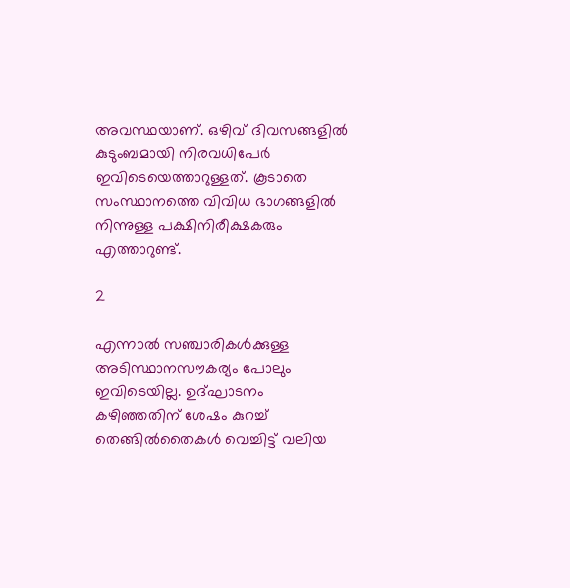അവസ്ഥയാണ്. ഒഴിവ് ദിവസങ്ങളില്‍ കുടുംബമായി നിരവധിപേര്‍ ഇവിടെയെത്താറുള്ളത്. കൂടാതെ സംസ്ഥാനത്തെ വിവിധ ഭാഗങ്ങളില്‍ നിന്നുള്ള പക്ഷിനിരീക്ഷകരും എത്താറുണ്ട്.

2

എന്നാല്‍ സഞ്ചാരികള്‍ക്കുള്ള അടിസ്ഥാനസൗകര്യം പോലും ഇവിടെയില്ല. ഉദ്ഘാടനം കഴിഞ്ഞതിന് ശേഷം കുറച്ച് തെങ്ങില്‍തൈകള്‍ വെച്ചിട്ട് വലിയ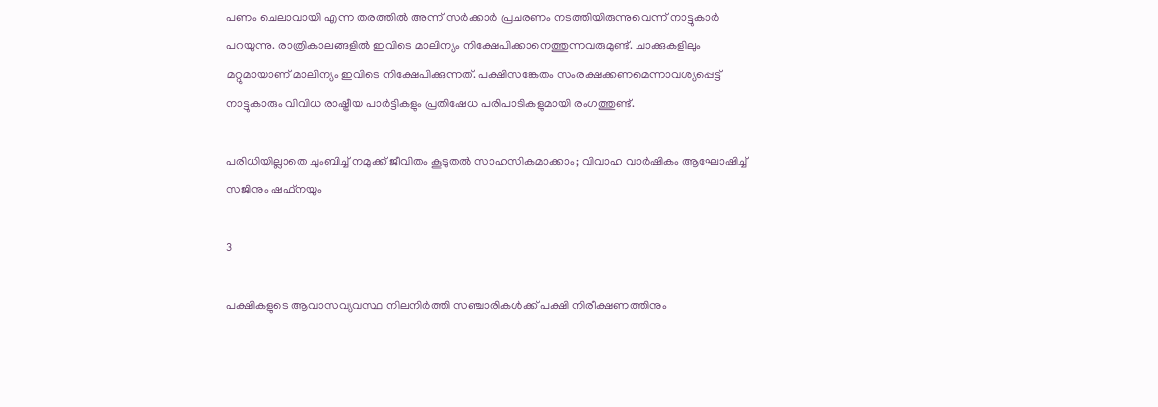പണം ചെലാവായി എന്ന തരത്തില്‍ അന്ന് സര്‍ക്കാര്‍ പ്രചരണം നടത്തിയിരുന്നുവെന്ന് നാട്ടുകാര്‍ പറയുന്നു. രാത്രികാലങ്ങളില്‍ ഇവിടെ മാലിന്യം നിക്ഷേപിക്കാനെത്തുന്നവരുമുണ്ട്. ചാക്കുകളിലും മറ്റുമായാണ് മാലിന്യം ഇവിടെ നിക്ഷേപിക്കുന്നത്. പക്ഷിസങ്കേതം സംരക്ഷക്കണമെന്നാവശ്യപ്പെട്ട് നാട്ടുകാരും വിവിധ രാഷ്ട്രീയ പാര്‍ട്ടികളും പ്രതിഷേധ പരിപാടികളുമായി രംഗത്തുണ്ട്.

പരിധിയില്ലാതെ ചുംബിച്ച് നമുക്ക് ജീവിതം കൂടുതല്‍ സാഹസികമാക്കാം; വിവാഹ വാര്‍ഷികം ആഘോഷിച്ച് സജിനും ഷഫ്‌നയും

3

പക്ഷികളുടെ ആവാസവ്യവസ്ഥ നിലനിര്‍ത്തി സഞ്ചാരികള്‍ക്ക് പക്ഷി നിരീക്ഷണത്തിനും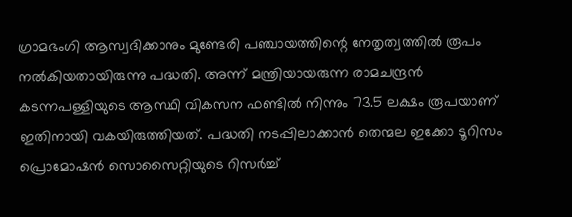ഗ്രാമഭംഗി ആസ്വദിക്കാനും മുണ്ടേരി പഞ്ചായത്തിന്റെ നേതൃത്വത്തില്‍ രൂപം നല്‍കിയതായിരുന്നു പദ്ധതി. അന്ന് മന്ത്രിയായരുന്ന രാമചന്ദ്രന്‍ കടന്നപള്ളിയുടെ ആസ്ഥി വികസന ഫണ്ടില്‍ നിന്നും 73.5 ലക്ഷം രൂപയാണ് ഇതിനായി വകയിരുത്തിയത്. പദ്ധതി നടപ്പിലാക്കാന്‍ തെന്മല ഇക്കോ ടൂറിസം പ്രൊമോഷന്‍ സൊസൈറ്റിയുടെ റിസര്‍ച്ച്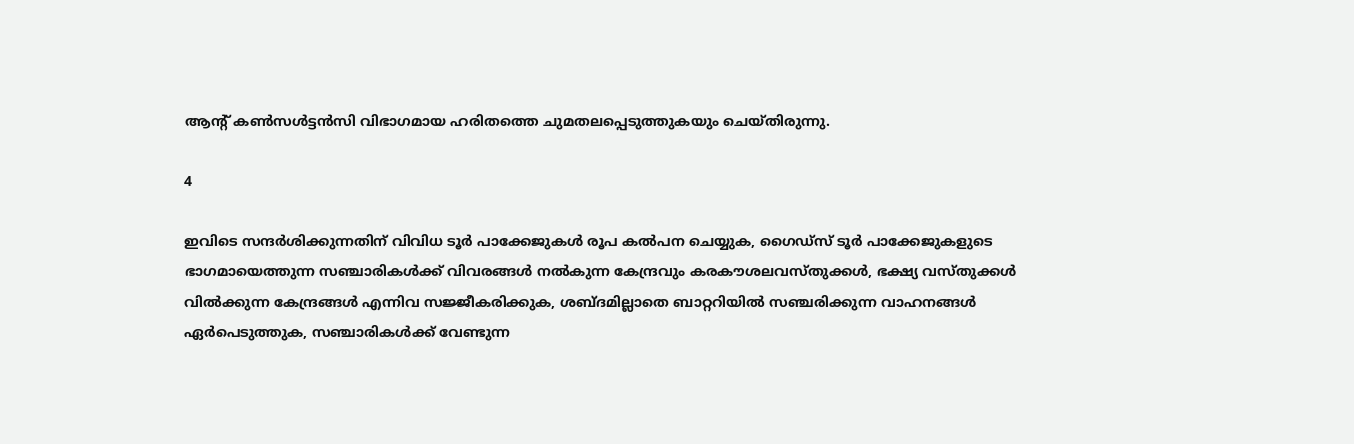ആന്റ് കണ്‍സള്‍ട്ടന്‍സി വിഭാഗമായ ഹരിതത്തെ ചുമതലപ്പെടുത്തുകയും ചെയ്തിരുന്നു.

4

ഇവിടെ സന്ദര്‍ശിക്കുന്നതിന് വിവിധ ടൂര്‍ പാക്കേജുകള്‍ രൂപ കല്‍പന ചെയ്യുക, ഗൈഡ്സ് ടൂര്‍ പാക്കേജുകളുടെ ഭാഗമായെത്തുന്ന സഞ്ചാരികള്‍ക്ക് വിവരങ്ങള്‍ നല്‍കുന്ന കേന്ദ്രവും കരകൗശലവസ്തുക്കള്‍, ഭക്ഷ്യ വസ്തുക്കള്‍ വില്‍ക്കുന്ന കേന്ദ്രങ്ങള്‍ എന്നിവ സജ്ജീകരിക്കുക, ശബ്ദമില്ലാതെ ബാറ്ററിയില്‍ സഞ്ചരിക്കുന്ന വാഹനങ്ങള്‍ ഏര്‍പെടുത്തുക, സഞ്ചാരികള്‍ക്ക് വേണ്ടുന്ന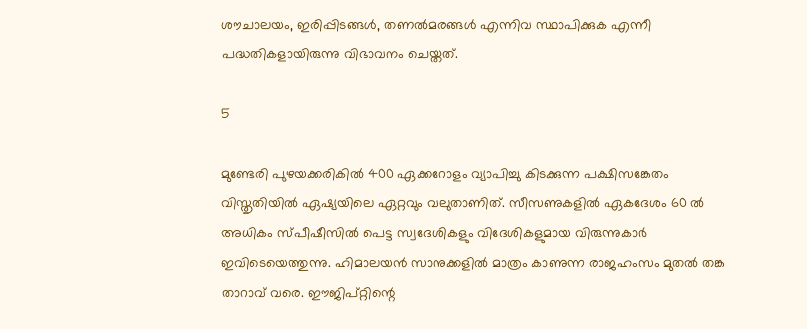ശൗചാലയം, ഇരിപ്പിടങ്ങള്‍, തണല്‍മരങ്ങള്‍ എന്നിവ സ്ഥാപിക്കുക എന്നീ പദ്ധതികളായിരുന്നു വിഭാവനം ചെയ്തത്.

5

മുണ്ടേരി പുഴയക്കരികില്‍ 400 ഏക്കറോളം വ്യാപിച്ചു കിടക്കുന്ന പക്ഷിസങ്കേതം വിസ്തൃതിയില്‍ ഏഷ്യയിലെ ഏറ്റവും വലുതാണിത്. സീസണുകളില്‍ ഏകദേശം 60 ല്‍ അധികം സ്പീഷീസില്‍ പെട്ട സ്വദേശികളും വിദേശികളുമായ വിരുന്നുകാര്‍ ഇവിടെയെത്തുന്നു. ഹിമാലയന്‍ സാനുക്കളില്‍ മാത്രം കാണുന്ന രാജഹംസം മുതല്‍ തങ്ക താറാവ് വരെ. ഈജിപ്റ്റിന്റെ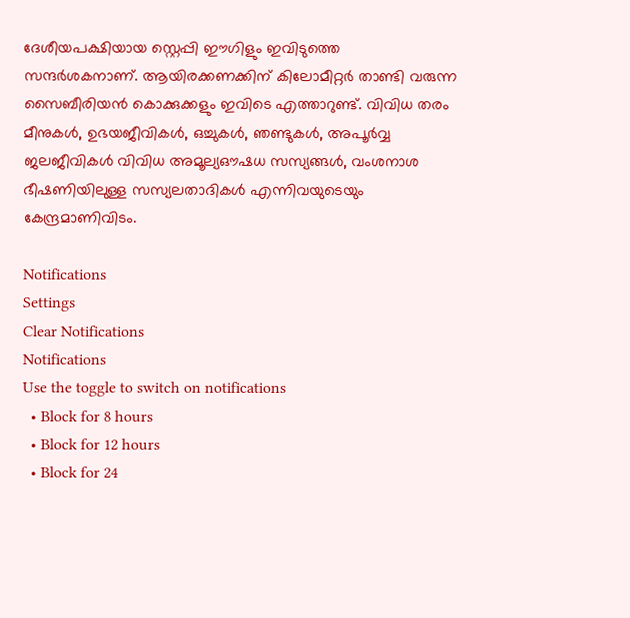ദേശീയപക്ഷിയായ സ്റ്റെപ്പി ഈഗിളും ഇവിടുത്തെ സന്ദര്‍ശകനാണ്. ആയിരക്കണക്കിന് കിലോമീറ്റര്‍ താണ്ടി വരുന്ന സൈബീരിയന്‍ കൊക്കുക്കളും ഇവിടെ എത്താറുണ്ട്. വിവിധ തരം മീനുകള്‍, ഉഭയജീവികള്‍, ഒച്ചുകള്‍, ഞണ്ടുകള്‍, അപൂര്‍വ്വ ജലജീവികള്‍ വിവിധ അമൂല്യഔഷധ സസ്യങ്ങള്‍, വംശനാശ ഭീഷണിയിലുള്ള സസ്യലതാദികള്‍ എന്നിവയുടെയും കേന്ദ്രമാണിവിടം.

Notifications
Settings
Clear Notifications
Notifications
Use the toggle to switch on notifications
  • Block for 8 hours
  • Block for 12 hours
  • Block for 24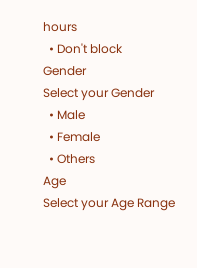hours
  • Don't block
Gender
Select your Gender
  • Male
  • Female
  • Others
Age
Select your Age Range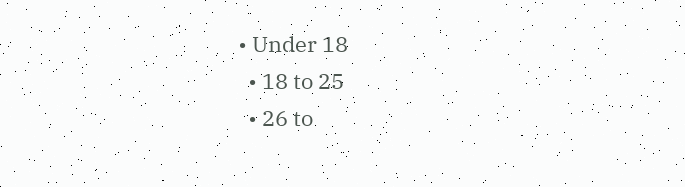• Under 18
  • 18 to 25
  • 26 to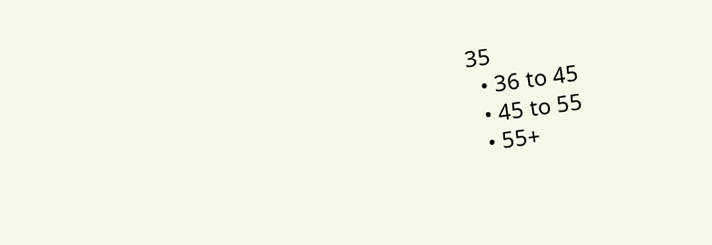35
  • 36 to 45
  • 45 to 55
  • 55+